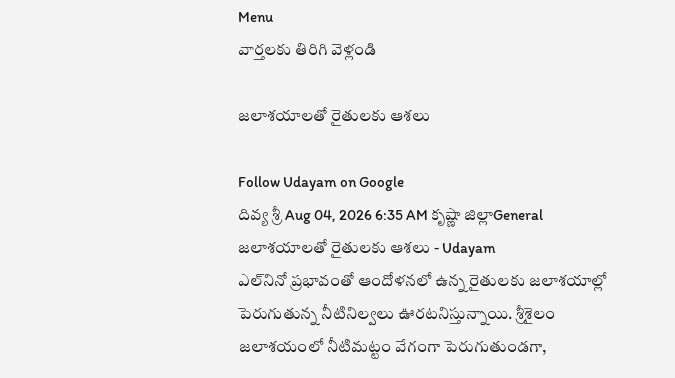Menu
వార్తలకు తిరిగి వెళ్లండి

జలాశయాలతో రైతులకు ఆశలు

Follow Udayam on Google
దివ్య శ్రీ Aug 04, 2026 6:35 AM కృష్ణా జిల్లాGeneral
జలాశయాలతో రైతులకు ఆశలు - Udayam
ఎల్‌నినో ప్రభావంతో ఆందోళనలో ఉన్న రైతులకు జలాశయాల్లో పెరుగుతున్న నీటినిల్వలు ఊరటనిస్తున్నాయి. శ్రీశైలం జలాశయంలో నీటిమట్టం వేగంగా పెరుగుతుండగా,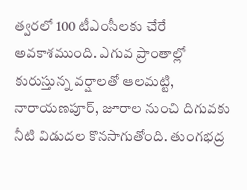త్వరలో 100 టీఎంసీలకు చేరే అవకాశముంది. ఎగువ ప్రాంతాల్లో కురుస్తున్న వర్షాలతో ఆలమట్టి, నారాయణపూర్‌, జూరాల నుంచి దిగువకు నీటి విడుదల కొనసాగుతోంది. తుంగభద్ర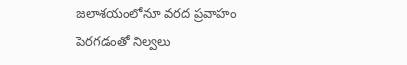జలాశయంలోనూ వరద ప్రవాహం పెరగడంతో నిల్వలు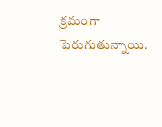క్రమంగా పెరుగుతున్నాయి.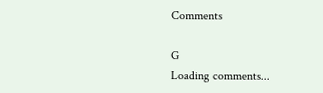Comments

G
Loading comments...